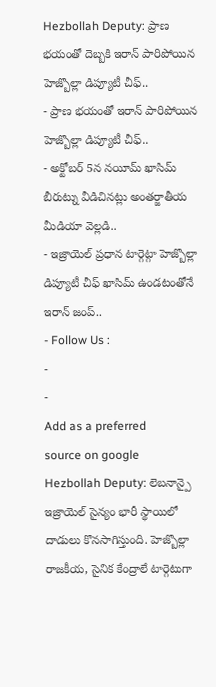Hezbollah Deputy: ప్రాణ భయంతో దెబ్బకి ఇరాన్ పారిపోయిన హెజ్బొల్లా డిప్యూటీ చీఫ్..
- ప్రాణ భయంతో ఇరాన్ పారిపోయిన హెజ్బొల్లా డిప్యూటీ చీఫ్..
- అక్టోబర్ 5న నయీమ్ ఖాసిమ్ బీరుట్ను వీడిచినట్లు అంతర్జాతీయ మీడియా వెల్లడి..
- ఇజ్రాయెల్ ప్రధాన టార్గెట్గా హెజ్బొల్లా డిప్యూటీ చీఫ్ ఖాసిమ్ ఉండటంతోనే ఇరాన్ జంప్..
- Follow Us :
-
-
Add as a preferred
source on google
Hezbollah Deputy: లెబనాన్పై ఇజ్రాయెల్ సైన్యం భారీ స్థాయిలో దాడులు కొనసాగిస్తుంది. హెజ్బొల్లా రాజకీయ, సైనిక కేంద్రాలే టార్గెటుగా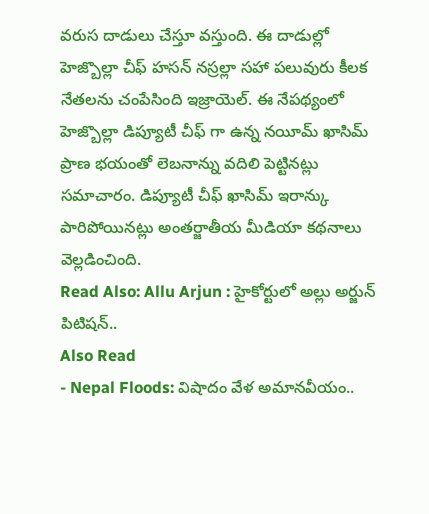వరుస దాడులు చేస్తూ వస్తుంది. ఈ దాడుల్లో హెజ్బొల్లా చీఫ్ హసన్ నస్రల్లా సహా పలువురు కీలక నేతలను చంపేసింది ఇజ్రాయెల్. ఈ నేపథ్యంలో హెజ్బొల్లా డిప్యూటీ చీఫ్ గా ఉన్న నయీమ్ ఖాసిమ్ ప్రాణ భయంతో లెబనాన్ను వదిలి పెట్టినట్లు సమాచారం. డిప్యూటీ చీఫ్ ఖాసిమ్ ఇరాన్కు పారిపోయినట్లు అంతర్జాతీయ మీడియా కథనాలు వెల్లడించింది.
Read Also: Allu Arjun : హైకోర్టులో అల్లు అర్జున్ పిటిషన్..
Also Read
- Nepal Floods: విషాదం వేళ అమానవీయం..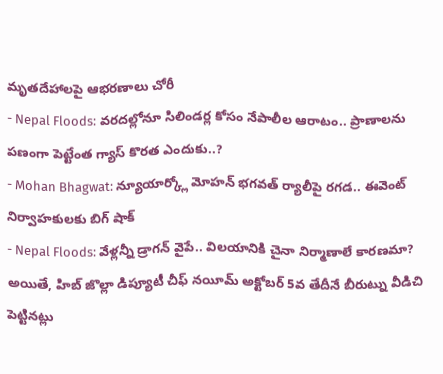మృతదేహాలపై ఆభరణాలు చోరీ
- Nepal Floods: వరదల్లోనూ సిలిండర్ల కోసం నేపాలీల ఆరాటం.. ప్రాణాలను పణంగా పెట్టేంత గ్యాస్ కొరత ఎందుకు..?
- Mohan Bhagwat: న్యూయార్క్లో మోహన్ భగవత్ ర్యాలీపై రగడ.. ఈవెంట్ నిర్వాహకులకు బిగ్ షాక్
- Nepal Floods: వేళ్లన్నీ డ్రాగన్ వైపే.. విలయానికి చైనా నిర్మాణాలే కారణమా?
అయితే, హిబ్ జొల్లా డిప్యూటీ చీఫ్ నయీమ్ అక్టోబర్ 5వ తేదీనే బీరుట్ను వీడిచి పెట్టినట్లు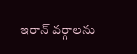ఇరాన్ వర్గాలను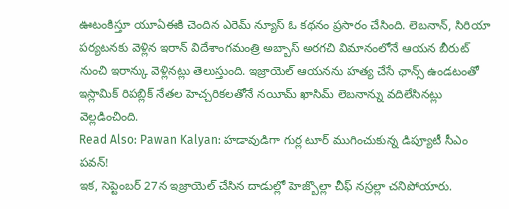ఊటంకిస్తూ యూఏఈకి చెందిన ఎరెమ్ న్యూస్ ఓ కథనం ప్రసారం చేసింది. లెబనాన్, సిరియా పర్యటనకు వెళ్లిన ఇరాన్ విదేశాంగమంత్రి అబ్బాస్ అరగచి విమానంలోనే ఆయన బీరుట్ నుంచి ఇరాన్కు వెళ్లినట్లు తెలుస్తుంది. ఇజ్రాయెల్ ఆయనను హత్య చేసే ఛాన్స్ ఉండటంతో ఇస్లామిక్ రిపబ్లిక్ నేతల హెచ్చరికలతోనే నయీమ్ ఖాసిమ్ లెబనాన్ను వదిలేసినట్లు వెల్లడించింది.
Read Also: Pawan Kalyan: హడావుడిగా గుర్ల టూర్ ముగించుకున్న డిప్యూటీ సీఎం పవన్!
ఇక, సెప్టెంబర్ 27న ఇజ్రాయెల్ చేసిన దాడుల్లో హెజ్బొల్లా చీఫ్ నస్రల్లా చనిపోయారు.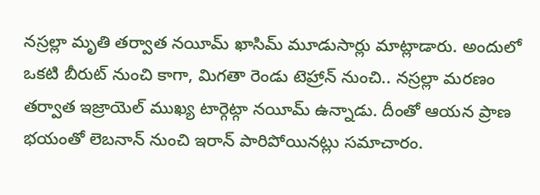నస్రల్లా మృతి తర్వాత నయీమ్ ఖాసిమ్ మూడుసార్లు మాట్లాడారు. అందులో ఒకటి బీరుట్ నుంచి కాగా, మిగతా రెండు టెహ్రాన్ నుంచి.. నస్రల్లా మరణం తర్వాత ఇజ్రాయెల్ ముఖ్య టార్గెట్గా నయీమ్ ఉన్నాడు. దీంతో ఆయన ప్రాణ భయంతో లెబనాన్ నుంచి ఇరాన్ పారిపోయినట్లు సమాచారం.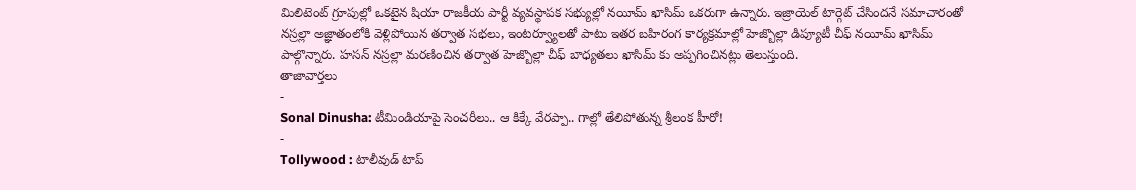మిలిటెంట్ గ్రూపుల్లో ఒకటైన షియా రాజకీయ పార్టీ వ్యవస్థాపక సభ్యుల్లో నయీమ్ ఖాసిమ్ ఒకరుగా ఉన్నారు. ఇజ్రాయెల్ టార్గెట్ చేసిందనే సమాచారంతో నస్రల్లా అజ్ఞాతంలోకి వెళ్లిపోయిన తర్వాత సభలు, ఇంటర్వ్యూలతో పాటు ఇతర బహిరంగ కార్యక్రమాల్లో హెజ్బొల్లా డిప్యూటీ చీఫ్ నయీమ్ ఖాసిమ్ పాల్గొన్నారు. హసన్ నస్రల్లా మరణించిన తర్వాత హెజ్బొల్లా చీఫ్ బాధ్యతలు ఖాసిమ్ కు అప్పగించినట్లు తెలుస్తుంది.
తాజావార్తలు
-
Sonal Dinusha: టీమిండియాపై సెంచరీలు.. ఆ కిక్కే వేరప్పా.. గాల్లో తేలిపోతున్న శ్రీలంక హీరో!
-
Tollywood : టాలీవుడ్ టాప్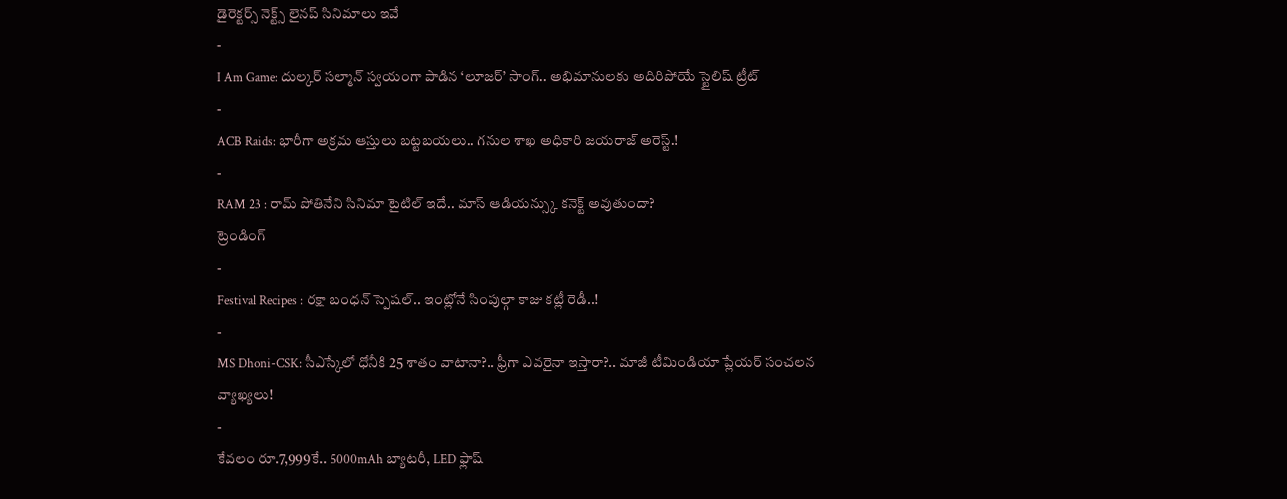డైరెక్టర్స్ నెక్ట్స్ లైనప్ సినిమాలు ఇవే
-
I Am Game: దుల్కర్ సల్మాన్ స్వయంగా పాడిన ‘లూజర్’ సాంగ్.. అభిమానులకు అదిరిపోయే స్టైలిష్ ట్రీట్
-
ACB Raids: భారీగా అక్రమ ఆస్తులు బట్టబయలు.. గనుల శాఖ అధికారి జయరాజ్ అరెస్ట్.!
-
RAM 23 : రామ్ పోతినేని సినిమా టైటిల్ ఇదే.. మాస్ ఆడియన్స్కు కనెక్ట్ అవుతుందా?
ట్రెండింగ్
-
Festival Recipes : రక్షా బంధన్ స్పెషల్.. ఇంట్లోనే సింపుల్గా కాజు కట్లీ రెడీ..!
-
MS Dhoni-CSK: సీఎస్కేలో ధోనీకి 25 శాతం వాటానా?.. ఫ్రీగా ఎవరైనా ఇస్తారా?.. మాజీ టీమిండియా ప్లేయర్ సంచలన వ్యాఖ్యలు!
-
కేవలం రూ.7,999కే.. 5000mAh బ్యాటరీ, LED ఫ్లాష్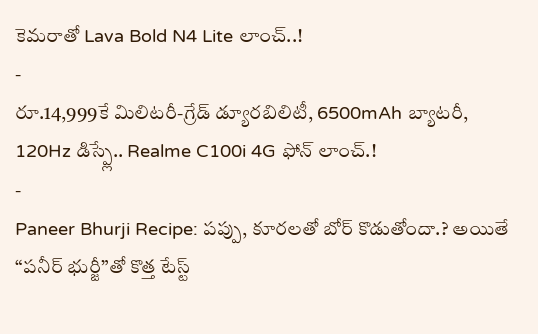కెమరాతో Lava Bold N4 Lite లాంచ్..!
-
రూ.14,999కే మిలిటరీ-గ్రేడ్ డ్యూరబిలిటీ, 6500mAh బ్యాటరీ, 120Hz డిస్ప్లే.. Realme C100i 4G ఫోన్ లాంచ్.!
-
Paneer Bhurji Recipe: పప్పు, కూరలతో బోర్ కొడుతోందా.? అయితే “పనీర్ భుర్జీ”తో కొత్త టేస్ట్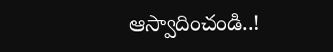ఆస్వాదించండి..!